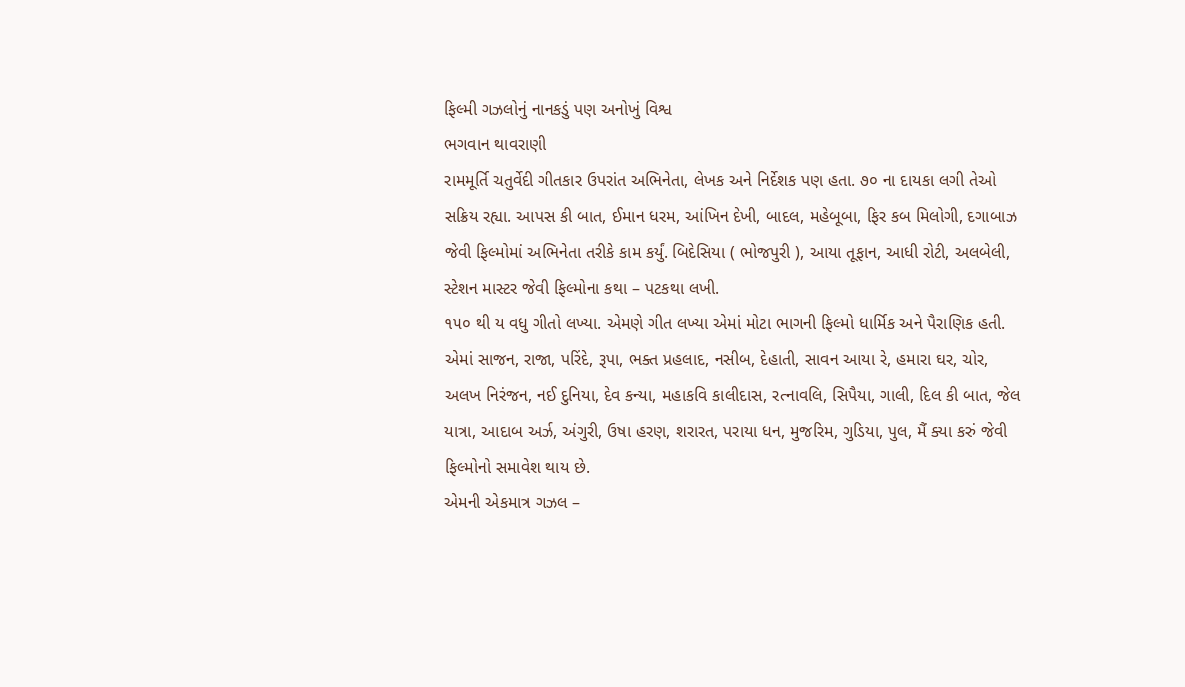ફિલ્મી ગઝલોનું નાનકડું પણ અનોખું વિશ્વ
ભગવાન થાવરાણી
રામમૂર્તિ ચતુર્વેદી ગીતકાર ઉપરાંત અભિનેતા, લેખક અને નિર્દેશક પણ હતા. ૭૦ ના દાયકા લગી તેઓ સક્રિય રહ્યા. આપસ કી બાત, ઈમાન ધરમ, આંખિન દેખી, બાદલ, મહેબૂબા, ફિર કબ મિલોગી, દગાબાઝ જેવી ફિલ્મોમાં અભિનેતા તરીકે કામ કર્યું. બિદેસિયા ( ભોજપુરી ), આયા તૂફાન, આધી રોટી, અલબેલી, સ્ટેશન માસ્ટર જેવી ફિલ્મોના કથા – પટકથા લખી.
૧૫૦ થી ય વધુ ગીતો લખ્યા. એમણે ગીત લખ્યા એમાં મોટા ભાગની ફિલ્મો ધાર્મિક અને પૈરાણિક હતી. એમાં સાજન, રાજા, પરિંદે, રૂપા, ભક્ત પ્રહલાદ, નસીબ, દેહાતી, સાવન આયા રે, હમારા ઘર, ચોર, અલખ નિરંજન, નઈ દુનિયા, દેવ કન્યા, મહાકવિ કાલીદાસ, રત્નાવલિ, સિપૈયા, ગાલી, દિલ કી બાત, જેલ યાત્રા, આદાબ અર્ઝ, અંગુરી, ઉષા હરણ, શરારત, પરાયા ધન, મુજરિમ, ગુડિયા, પુલ, મૈં ક્યા કરું જેવી ફિલ્મોનો સમાવેશ થાય છે.
એમની એકમાત્ર ગઝલ –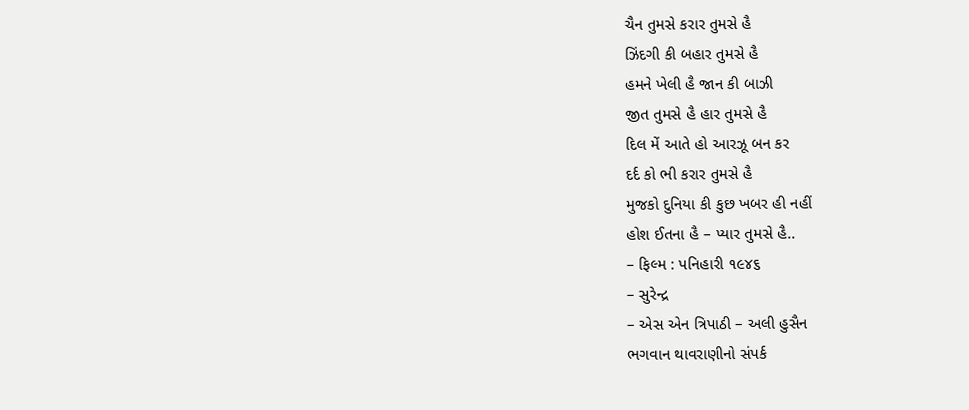ચૈન તુમસે કરાર તુમસે હૈ
ઝિંદગી કી બહાર તુમસે હૈ
હમને ખેલી હૈ જાન કી બાઝી
જીત તુમસે હૈ હાર તુમસે હૈ
દિલ મેં આતે હો આરઝૂ બન કર
દર્દ કો ભી કરાર તુમસે હૈ
મુજકો દુનિયા કી કુછ ખબર હી નહીં
હોશ ઈતના હૈ – પ્યાર તુમસે હૈ..
– ફિલ્મ : પનિહારી ૧૯૪૬
– સુરેન્દ્ર
– એસ એન ત્રિપાઠી – અલી હુસૈન
ભગવાન થાવરાણીનો સંપર્ક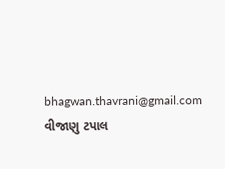bhagwan.thavrani@gmail.com વીજાણુ ટપાલ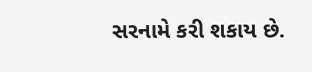સરનામે કરી શકાય છે.